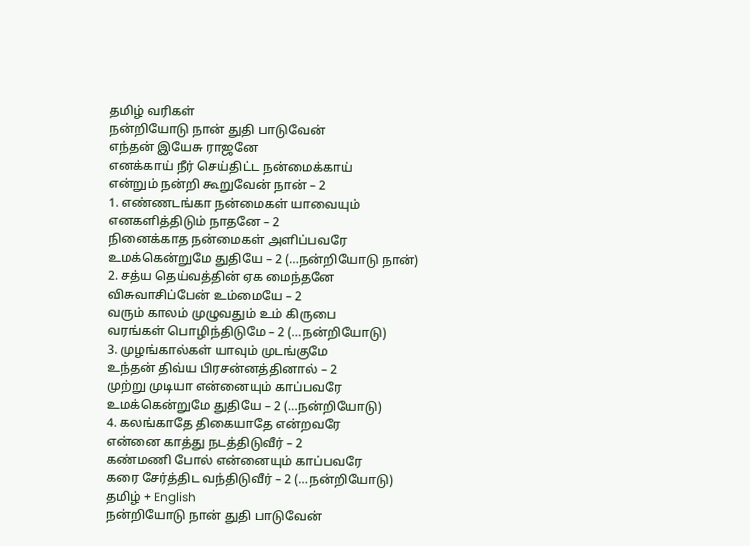தமிழ் வரிகள்
நன்றியோடு நான் துதி பாடுவேன்
எந்தன் இயேசு ராஜனே
எனக்காய் நீர் செய்திட்ட நன்மைக்காய்
என்றும் நன்றி கூறுவேன் நான் – 2
1. எண்ணடங்கா நன்மைகள் யாவையும்
எனகளித்திடும் நாதனே – 2
நினைக்காத நன்மைகள் அளிப்பவரே
உமக்கென்றுமே துதியே – 2 (…நன்றியோடு நான்)
2. சத்ய தெய்வத்தின் ஏக மைந்தனே
விசுவாசிப்பேன் உம்மையே – 2
வரும் காலம் முழுவதும் உம் கிருபை
வரங்கள் பொழிந்திடுமே – 2 (…நன்றியோடு)
3. முழங்கால்கள் யாவும் முடங்குமே
உந்தன் திவ்ய பிரசன்னத்தினால் – 2
முற்று முடியா என்னையும் காப்பவரே
உமக்கென்றுமே துதியே – 2 (…நன்றியோடு)
4. கலங்காதே திகையாதே என்றவரே
என்னை காத்து நடத்திடுவீர் – 2
கண்மணி போல் என்னையும் காப்பவரே
கரை சேர்த்திட வந்திடுவீர் – 2 (…நன்றியோடு)
தமிழ் + English
நன்றியோடு நான் துதி பாடுவேன்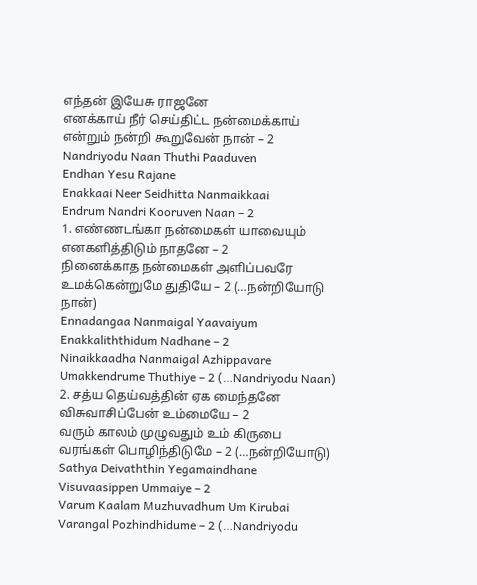எந்தன் இயேசு ராஜனே
எனக்காய் நீர் செய்திட்ட நன்மைக்காய்
என்றும் நன்றி கூறுவேன் நான் – 2
Nandriyodu Naan Thuthi Paaduven
Endhan Yesu Rajane
Enakkaai Neer Seidhitta Nanmaikkaai
Endrum Nandri Kooruven Naan – 2
1. எண்ணடங்கா நன்மைகள் யாவையும்
எனகளித்திடும் நாதனே – 2
நினைக்காத நன்மைகள் அளிப்பவரே
உமக்கென்றுமே துதியே – 2 (…நன்றியோடு நான்)
Ennadangaa Nanmaigal Yaavaiyum
Enakkaliththidum Nadhane – 2
Ninaikkaadha Nanmaigal Azhippavare
Umakkendrume Thuthiye – 2 (…Nandriyodu Naan)
2. சத்ய தெய்வத்தின் ஏக மைந்தனே
விசுவாசிப்பேன் உம்மையே – 2
வரும் காலம் முழுவதும் உம் கிருபை
வரங்கள் பொழிந்திடுமே – 2 (…நன்றியோடு)
Sathya Deivaththin Yegamaindhane
Visuvaasippen Ummaiye – 2
Varum Kaalam Muzhuvadhum Um Kirubai
Varangal Pozhindhidume – 2 (…Nandriyodu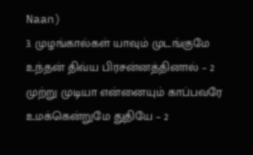Naan)
3. முழங்கால்கள் யாவும் முடங்குமே
உந்தன் திவ்ய பிரசன்னத்தினால் – 2
முற்று முடியா என்னையும் காப்பவரே
உமக்கென்றுமே துதியே – 2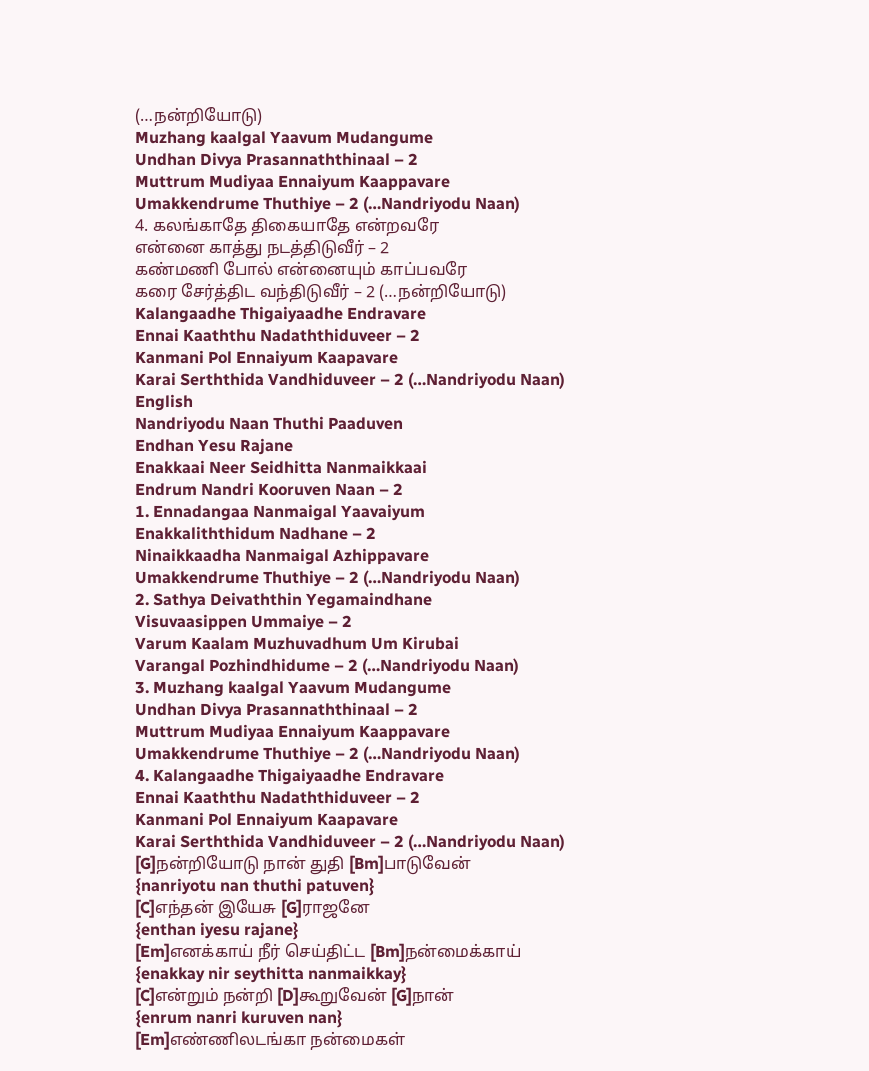(…நன்றியோடு)
Muzhang kaalgal Yaavum Mudangume
Undhan Divya Prasannaththinaal – 2
Muttrum Mudiyaa Ennaiyum Kaappavare
Umakkendrume Thuthiye – 2 (…Nandriyodu Naan)
4. கலங்காதே திகையாதே என்றவரே
என்னை காத்து நடத்திடுவீர் – 2
கண்மணி போல் என்னையும் காப்பவரே
கரை சேர்த்திட வந்திடுவீர் – 2 (…நன்றியோடு)
Kalangaadhe Thigaiyaadhe Endravare
Ennai Kaaththu Nadaththiduveer – 2
Kanmani Pol Ennaiyum Kaapavare
Karai Serththida Vandhiduveer – 2 (…Nandriyodu Naan)
English
Nandriyodu Naan Thuthi Paaduven
Endhan Yesu Rajane
Enakkaai Neer Seidhitta Nanmaikkaai
Endrum Nandri Kooruven Naan – 2
1. Ennadangaa Nanmaigal Yaavaiyum
Enakkaliththidum Nadhane – 2
Ninaikkaadha Nanmaigal Azhippavare
Umakkendrume Thuthiye – 2 (…Nandriyodu Naan)
2. Sathya Deivaththin Yegamaindhane
Visuvaasippen Ummaiye – 2
Varum Kaalam Muzhuvadhum Um Kirubai
Varangal Pozhindhidume – 2 (…Nandriyodu Naan)
3. Muzhang kaalgal Yaavum Mudangume
Undhan Divya Prasannaththinaal – 2
Muttrum Mudiyaa Ennaiyum Kaappavare
Umakkendrume Thuthiye – 2 (…Nandriyodu Naan)
4. Kalangaadhe Thigaiyaadhe Endravare
Ennai Kaaththu Nadaththiduveer – 2
Kanmani Pol Ennaiyum Kaapavare
Karai Serththida Vandhiduveer – 2 (…Nandriyodu Naan)
[G]நன்றியோடு நான் துதி [Bm]பாடுவேன்
{nanriyotu nan thuthi patuven}
[C]எந்தன் இயேசு [G]ராஜனே
{enthan iyesu rajane}
[Em]எனக்காய் நீர் செய்திட்ட [Bm]நன்மைக்காய்
{enakkay nir seythitta nanmaikkay}
[C]என்றும் நன்றி [D]கூறுவேன் [G]நான்
{enrum nanri kuruven nan}
[Em]எண்ணிலடங்கா நன்மைகள்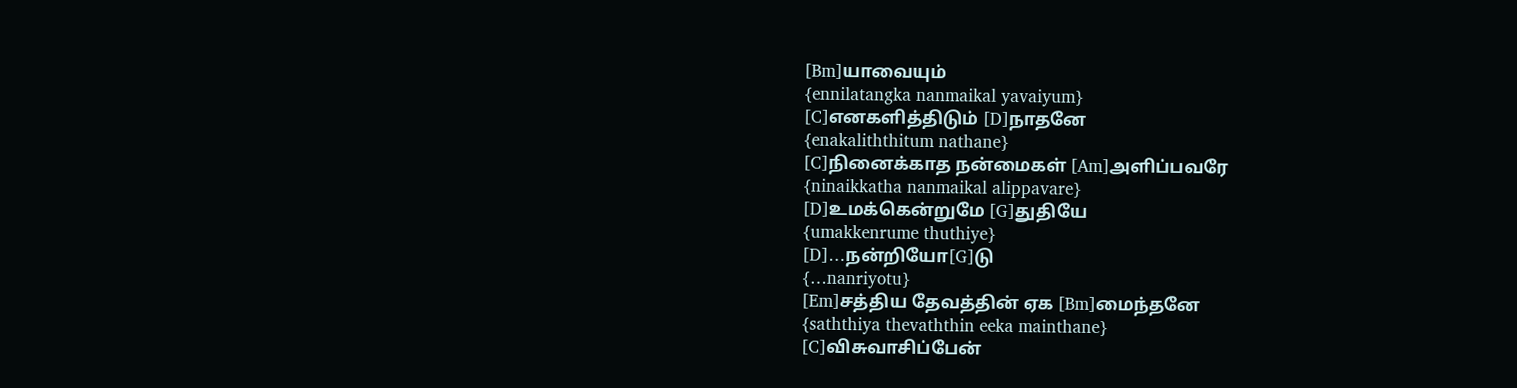[Bm]யாவையும்
{ennilatangka nanmaikal yavaiyum}
[C]எனகளித்திடும் [D]நாதனே
{enakaliththitum nathane}
[C]நினைக்காத நன்மைகள் [Am]அளிப்பவரே
{ninaikkatha nanmaikal alippavare}
[D]உமக்கென்றுமே [G]துதியே
{umakkenrume thuthiye}
[D]…நன்றியோ[G]டு
{…nanriyotu}
[Em]சத்திய தேவத்தின் ஏக [Bm]மைந்தனே
{saththiya thevaththin eeka mainthane}
[C]விசுவாசிப்பேன்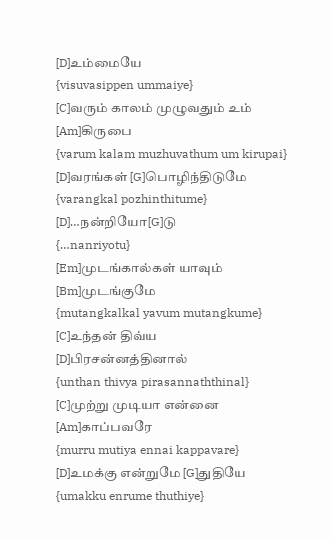[D]உம்மையே
{visuvasippen ummaiye}
[C]வரும் காலம் முழுவதும் உம் [Am]கிருபை
{varum kalam muzhuvathum um kirupai}
[D]வரங்கள் [G]பொழிந்திடுமே
{varangkal pozhinthitume}
[D]…நன்றியோ[G]டு
{…nanriyotu}
[Em]முடங்கால்கள் யாவும் [Bm]முடங்குமே
{mutangkalkal yavum mutangkume}
[C]உந்தன் திவ்ய [D]பிரசன்னத்தினால்
{unthan thivya pirasannaththinal}
[C]முற்று முடியா என்னை [Am]காப்பவரே
{murru mutiya ennai kappavare}
[D]உமக்கு என்றுமே [G]துதியே
{umakku enrume thuthiye}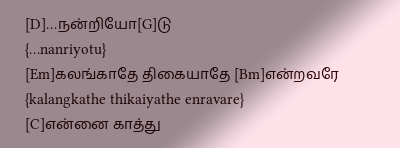[D]…நன்றியோ[G]டு
{…nanriyotu}
[Em]கலங்காதே திகையாதே [Bm]என்றவரே
{kalangkathe thikaiyathe enravare}
[C]என்னை காத்து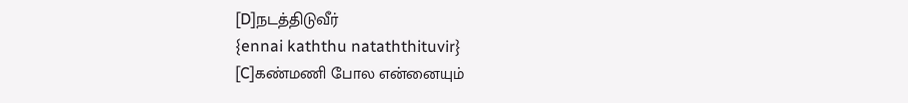[D]நடத்திடுவீர்
{ennai kaththu nataththituvir}
[C]கண்மணி போல என்னையும்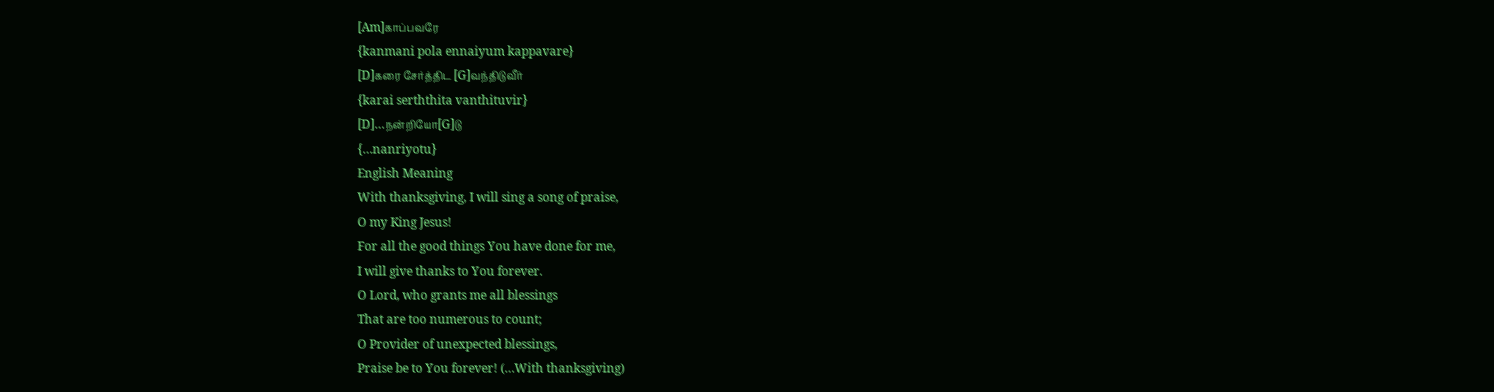[Am]காப்பவரே
{kanmani pola ennaiyum kappavare}
[D]கரை சேர்த்திட [G]வந்திடுவீர்
{karai serththita vanthituvir}
[D]…நன்றியோ[G]டு
{…nanriyotu}
English Meaning
With thanksgiving, I will sing a song of praise,
O my King Jesus!
For all the good things You have done for me,
I will give thanks to You forever.
O Lord, who grants me all blessings
That are too numerous to count;
O Provider of unexpected blessings,
Praise be to You forever! (…With thanksgiving)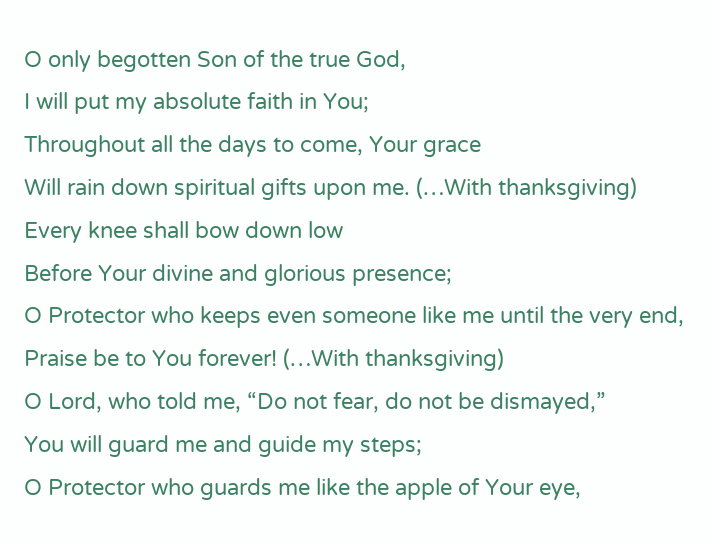O only begotten Son of the true God,
I will put my absolute faith in You;
Throughout all the days to come, Your grace
Will rain down spiritual gifts upon me. (…With thanksgiving)
Every knee shall bow down low
Before Your divine and glorious presence;
O Protector who keeps even someone like me until the very end,
Praise be to You forever! (…With thanksgiving)
O Lord, who told me, “Do not fear, do not be dismayed,”
You will guard me and guide my steps;
O Protector who guards me like the apple of Your eye,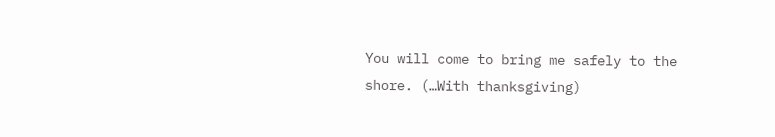You will come to bring me safely to the shore. (…With thanksgiving)